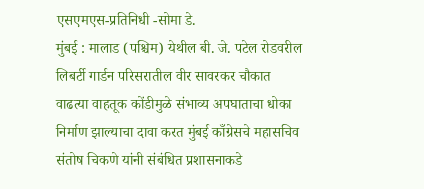एसएमएस-प्रतिनिधी -सोमा डे.
मुंबई : मालाड (पश्चिम) येथील बी. जे. पटेल रोडवरील लिबर्टी गार्डन परिसरातील वीर सावरकर चौकात वाढत्या वाहतूक कोंडीमुळे संभाव्य अपघाताचा धोका निर्माण झाल्याचा दावा करत मुंबई काँग्रेसचे महासचिव संतोष चिकणे यांनी संबंधित प्रशासनाकडे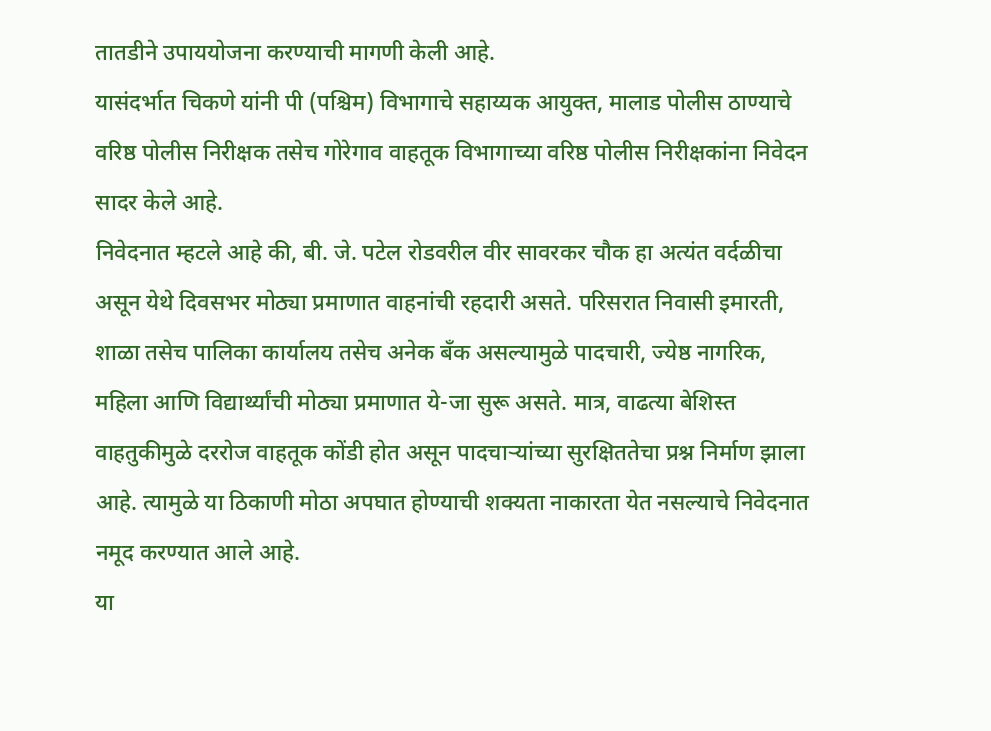तातडीने उपाययोजना करण्याची मागणी केली आहे.
यासंदर्भात चिकणे यांनी पी (पश्चिम) विभागाचे सहाय्यक आयुक्त, मालाड पोलीस ठाण्याचे वरिष्ठ पोलीस निरीक्षक तसेच गोरेगाव वाहतूक विभागाच्या वरिष्ठ पोलीस निरीक्षकांना निवेदन सादर केले आहे.
निवेदनात म्हटले आहे की, बी. जे. पटेल रोडवरील वीर सावरकर चौक हा अत्यंत वर्दळीचा असून येथे दिवसभर मोठ्या प्रमाणात वाहनांची रहदारी असते. परिसरात निवासी इमारती, शाळा तसेच पालिका कार्यालय तसेच अनेक बँक असल्यामुळे पादचारी, ज्येष्ठ नागरिक, महिला आणि विद्यार्थ्यांची मोठ्या प्रमाणात ये-जा सुरू असते. मात्र, वाढत्या बेशिस्त वाहतुकीमुळे दररोज वाहतूक कोंडी होत असून पादचाऱ्यांच्या सुरक्षिततेचा प्रश्न निर्माण झाला आहे. त्यामुळे या ठिकाणी मोठा अपघात होण्याची शक्यता नाकारता येत नसल्याचे निवेदनात नमूद करण्यात आले आहे.
या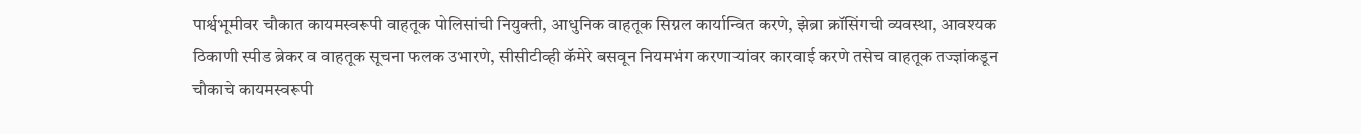पार्श्वभूमीवर चौकात कायमस्वरूपी वाहतूक पोलिसांची नियुक्ती, आधुनिक वाहतूक सिग्नल कार्यान्वित करणे, झेब्रा क्रॉसिंगची व्यवस्था, आवश्यक ठिकाणी स्पीड ब्रेकर व वाहतूक सूचना फलक उभारणे, सीसीटीव्ही कॅमेरे बसवून नियमभंग करणाऱ्यांवर कारवाई करणे तसेच वाहतूक तज्ज्ञांकडून चौकाचे कायमस्वरूपी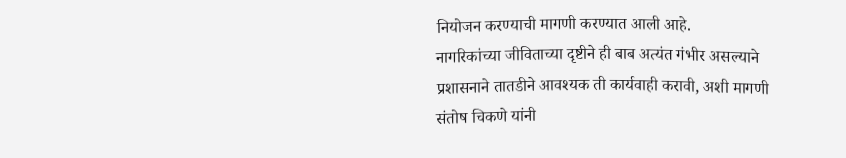नियोजन करण्याची मागणी करण्यात आली आहे.
नागरिकांच्या जीविताच्या दृष्टीने ही बाब अत्यंत गंभीर असल्याने प्रशासनाने तातडीने आवश्यक ती कार्यवाही करावी, अशी मागणी संतोष चिकणे यांनी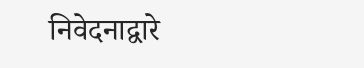निवेदनाद्वारे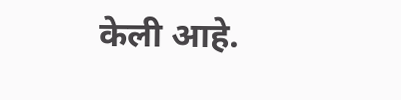केली आहे.